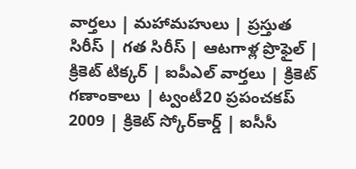వార్తలు | మహామహులు | ప్రస్తుత సిరీస్ | గత సిరీస్ | ఆటగాళ్ల ప్రొఫైల్ | క్రికెట్ టిక్కర్ | ఐపీఎల్ వార్తలు | క్రికెట్ గణాంకాలు | ట్వంటీ20 ప్రపంచకప్ 2009 | క్రికెట్ స్కోర్‌కార్డ్ | ఐసీసీ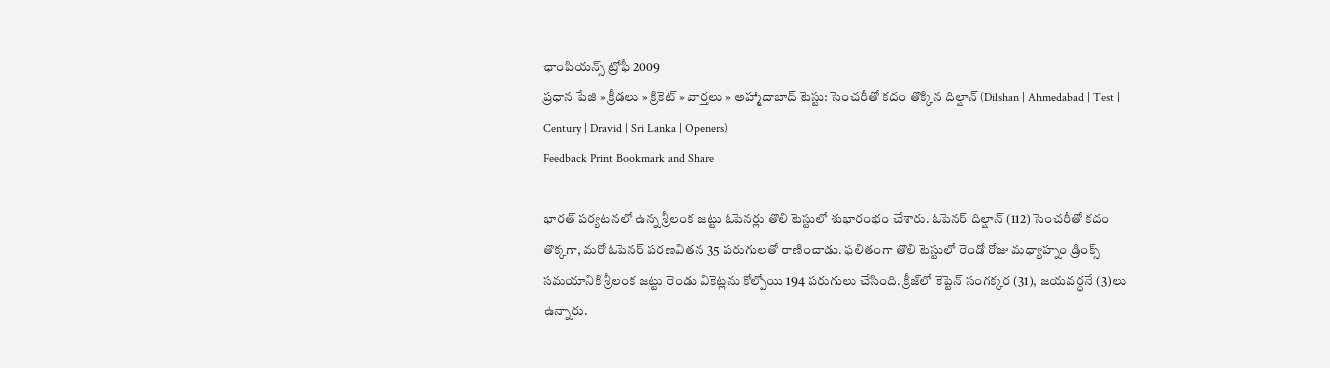ఛాంపియన్స్ ట్రోఫీ 2009
ప్రధాన పేజి » క్రీడలు » క్రికెట్ » వార్తలు » అహ్మాదాబాద్ టెస్టు: సెంచరీతో కదం తొక్కిన దిల్షాన్ (Dilshan | Ahmedabad | Test | Century | Dravid | Sri Lanka | Openers)
Feedback Print Bookmark and Share

భారత్ పర్యటనలో ఉన్న శ్రీలంక జట్టు ఓపెనర్లు తొలి టెస్టులో శుభారంభం చేశారు. ఓపెనర్ దిల్షాన్ (112) సెంచరీతో కదం తొక్కగా, మరో ఓపెనర్ పరణవితన 35 పరుగులతో రాణించాడు. ఫలితంగా తొలి టెస్టులో రెండో రోజు మధ్యాహ్నం డ్రింక్స్ సమయానికి శ్రీలంక జట్టు రెండు వికెట్లను కోల్పోయి 194 పరుగులు చేసింది. క్రీజ్‌లో కెప్టెన్ సంగక్కర (31), జయవర్ధనే (3)లు ఉన్నారు.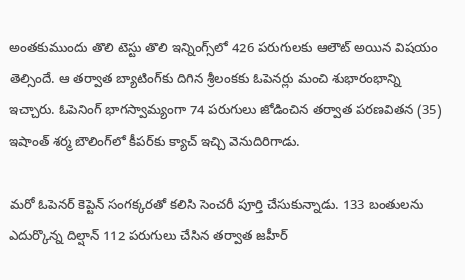అంతకుముందు తొలి టెస్టు తొలి ఇన్నింగ్స్‌లో 426 పరుగులకు ఆలౌట్ అయిన విషయం తెల్సిందే. ఆ తర్వాత బ్యాటింగ్‌కు దిగిన శ్రీలంకకు ఓపెనర్లు మంచి శుభారంభాన్ని ఇచ్చారు. ఓపెనింగ్ భాగస్వామ్యంగా 74 పరుగులు జోడించిన తర్వాత పరణవితన (35) ఇషాంత్ శర్మ బౌలింగ్‌లో కీపర్‌కు క్యాచ్ ఇచ్చి వెనుదిరిగాడు.

మరో ఓపెనర్ కెప్టెన్ సంగక్కరతో కలిసి సెంచరీ పూర్తి చేసుకున్నాడు. 133 బంతులను ఎదుర్కొన్న దిల్షాన్ 112 పరుగులు చేసిన తర్వాత జహీర్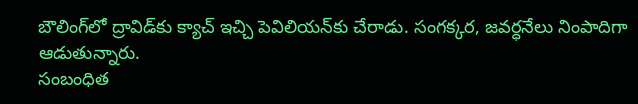బౌలింగ్‌లో ద్రావిడ్‌కు క్యాచ్ ఇచ్చి పెవిలియన్‌కు చేరాడు. సంగక్కర, జవర్ధనేలు నింపాదిగా ఆడుతున్నారు.
సంబంధిత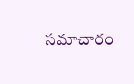సమాచారం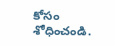కోసం శోధించండి.